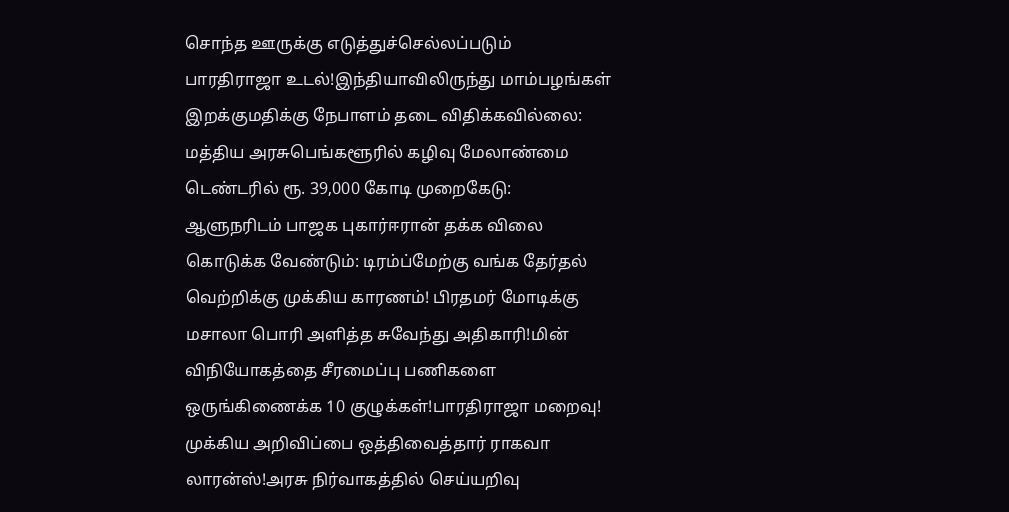சொந்த ஊருக்கு எடுத்துச்செல்லப்படும் பாரதிராஜா உடல்!இந்தியாவிலிருந்து மாம்பழங்கள் இறக்குமதிக்கு நேபாளம் தடை விதிக்கவில்லை: மத்திய அரசுபெங்களூரில் கழிவு மேலாண்மை டெண்டரில் ரூ. 39,000 கோடி முறைகேடு: ஆளுநரிடம் பாஜக புகார்ஈரான் தக்க விலை கொடுக்க வேண்டும்: டிரம்ப்மேற்கு வங்க தேர்தல் வெற்றிக்கு முக்கிய காரணம்! பிரதமர் மோடிக்கு மசாலா பொரி அளித்த சுவேந்து அதிகாரி!மின் விநியோகத்தை சீரமைப்பு பணிகளை ஒருங்கிணைக்க 10 குழுக்கள்!பாரதிராஜா மறைவு! முக்கிய அறிவிப்பை ஒத்திவைத்தார் ராகவா லாரன்ஸ்!அரசு நிர்வாகத்தில் செய்யறிவு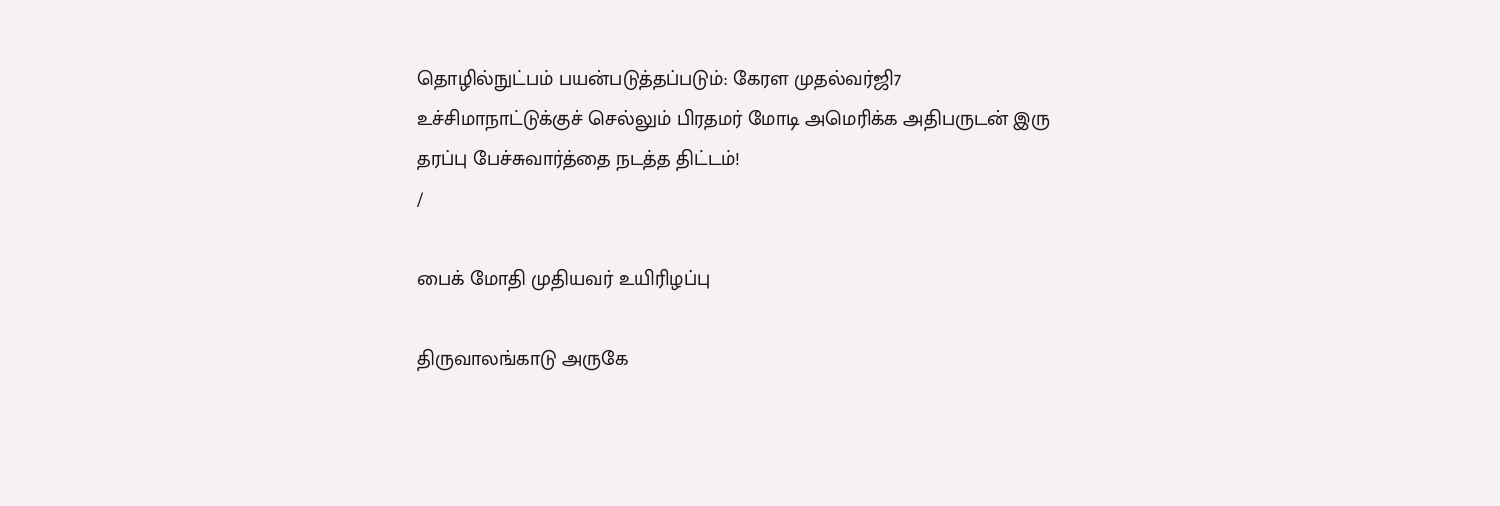தொழில்நுட்பம் பயன்படுத்தப்படும்: கேரள முதல்வர்ஜி7 உச்சிமாநாட்டுக்குச் செல்லும் பிரதமர் மோடி அமெரிக்க அதிபருடன் இரு தரப்பு பேச்சுவார்த்தை நடத்த திட்டம்!
/

பைக் மோதி முதியவர் உயிரிழப்பு

திருவாலங்காடு அருகே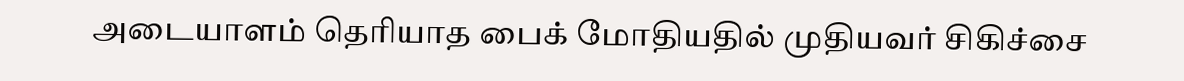அடையாளம் தெரியாத பைக் மோதியதில் முதியவர் சிகிச்சை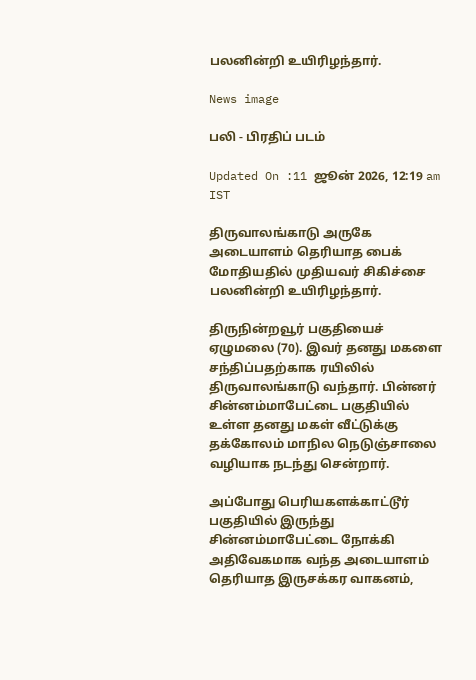பலனின்றி உயிரிழந்தார்.

News image

பலி - பிரதிப் படம்

Updated On :11 ஜூன் 2026, 12:19 am IST

திருவாலங்காடு அருகே அடையாளம் தெரியாத பைக் மோதியதில் முதியவர் சிகிச்சை பலனின்றி உயிரிழந்தார்.

திருநின்றவூர் பகுதியைச் ஏழுமலை (70). இவர் தனது மகளை சந்திப்பதற்காக ரயிலில் திருவாலங்காடு வந்தார். பின்னர் சின்னம்மாபேட்டை பகுதியில் உள்ள தனது மகள் வீட்டுக்கு தக்கோலம் மாநில நெடுஞ்சாலை வழியாக நடந்து சென்றார்.

அப்போது பெரியகளக்காட்டூர் பகுதியில் இருந்து சின்னம்மாபேட்டை நோக்கி அதிவேகமாக வந்த அடையாளம் தெரியாத இருசக்கர வாகனம்,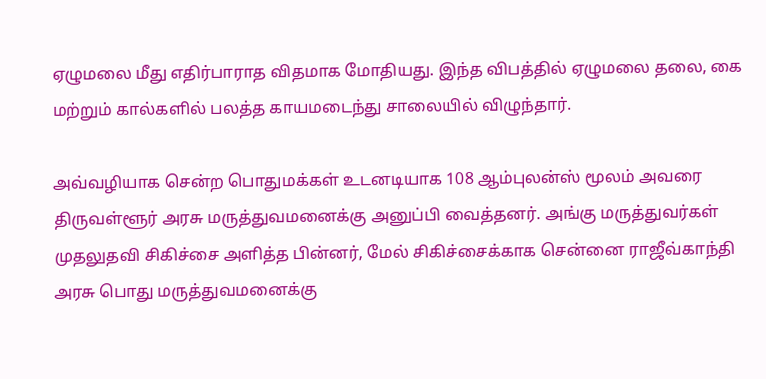ஏழுமலை மீது எதிர்பாராத விதமாக மோதியது. இந்த விபத்தில் ஏழுமலை தலை, கை மற்றும் கால்களில் பலத்த காயமடைந்து சாலையில் விழுந்தார்.

அவ்வழியாக சென்ற பொதுமக்கள் உடனடியாக 108 ஆம்புலன்ஸ் மூலம் அவரை திருவள்ளூர் அரசு மருத்துவமனைக்கு அனுப்பி வைத்தனர். அங்கு மருத்துவர்கள் முதலுதவி சிகிச்சை அளித்த பின்னர், மேல் சிகிச்சைக்காக சென்னை ராஜீவ்காந்தி அரசு பொது மருத்துவமனைக்கு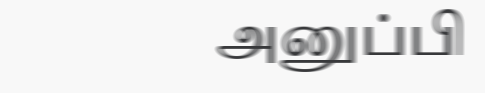அனுப்பி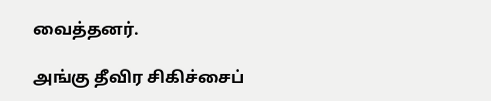வைத்தனர்.

அங்கு தீவிர சிகிச்சைப்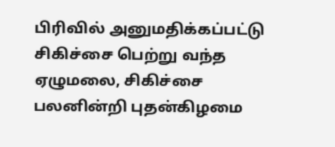பிரிவில் அனுமதிக்கப்பட்டு சிகிச்சை பெற்று வந்த ஏழுமலை, சிகிச்சை பலனின்றி புதன்கிழமை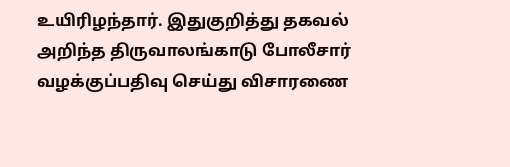உயிரிழந்தார். இதுகுறித்து தகவல் அறிந்த திருவாலங்காடு போலீசார் வழக்குப்பதிவு செய்து விசாரணை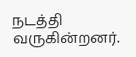நடத்தி வருகின்றனர்.